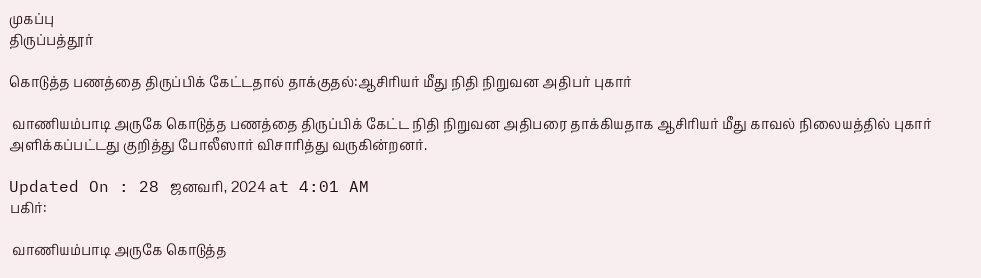முகப்பு
திருப்பத்தூர்

கொடுத்த பணத்தை திருப்பிக் கேட்டதால் தாக்குதல்:ஆசிரியர் மீது நிதி நிறுவன அதிபர் புகார்

 வாணியம்பாடி அருகே கொடுத்த பணத்தை திருப்பிக் கேட்ட நிதி நிறுவன அதிபரை தாக்கியதாக ஆசிரியர் மீது காவல் நிலையத்தில் புகார் அளிக்கப்பட்டது குறித்து போலீஸார் விசாரித்து வருகின்றனர்.

Updated On : 28 ஜனவரி, 2024 at 4:01 AM
பகிர்:

 வாணியம்பாடி அருகே கொடுத்த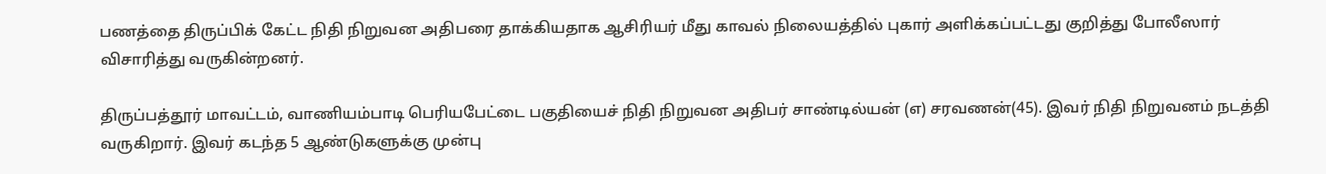பணத்தை திருப்பிக் கேட்ட நிதி நிறுவன அதிபரை தாக்கியதாக ஆசிரியர் மீது காவல் நிலையத்தில் புகார் அளிக்கப்பட்டது குறித்து போலீஸார் விசாரித்து வருகின்றனர்.

திருப்பத்தூர் மாவட்டம், வாணியம்பாடி பெரியபேட்டை பகுதியைச் நிதி நிறுவன அதிபர் சாண்டில்யன் (எ) சரவணன்(45). இவர் நிதி நிறுவனம் நடத்தி வருகிறார். இவர் கடந்த 5 ஆண்டுகளுக்கு முன்பு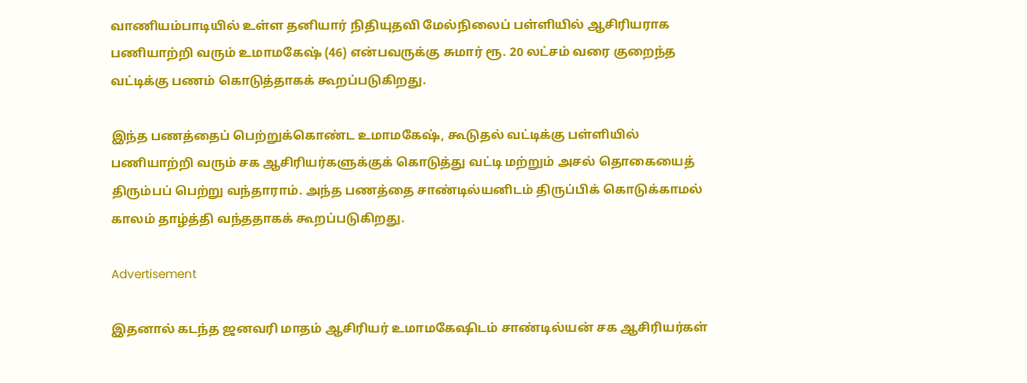வாணியம்பாடியில் உள்ள தனியார் நிதியுதவி மேல்நிலைப் பள்ளியில் ஆசிரியராக பணியாற்றி வரும் உமாமகேஷ் (46) என்பவருக்கு சுமார் ரூ. 20 லட்சம் வரை குறைந்த வட்டிக்கு பணம் கொடுத்தாகக் கூறப்படுகிறது.

இந்த பணத்தைப் பெற்றுக்கொண்ட உமாமகேஷ், கூடுதல் வட்டிக்கு பள்ளியில் பணியாற்றி வரும் சக ஆசிரியர்களுக்குக் கொடுத்து வட்டி மற்றும் அசல் தொகையைத் திரும்பப் பெற்று வந்தாராம். அந்த பணத்தை சாண்டில்யனிடம் திருப்பிக் கொடுக்காமல் காலம் தாழ்த்தி வந்ததாகக் கூறப்படுகிறது.

Advertisement

இதனால் கடந்த ஜனவரி மாதம் ஆசிரியர் உமாமகேஷிடம் சாண்டில்யன் சக ஆசிரியர்கள்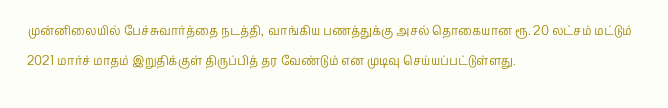முன்னிலையில் பேச்சுவார்த்தை நடத்தி, வாங்கிய பணத்துக்கு அசல் தொகையான ரூ. 20 லட்சம் மட்டும் 2021 மார்ச் மாதம் இறுதிக்குள் திருப்பித் தர வேண்டும் என முடிவு செய்யப்பட்டுள்ளது.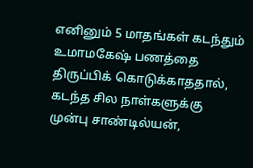எனினும் 5 மாதங்கள் கடந்தும் உமாமகேஷ் பணத்தை திருப்பிக் கொடுக்காததால், கடந்த சில நாள்களுக்கு முன்பு சாண்டில்யன்,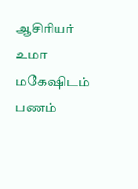ஆசிரியர் உமா மகேஷிடம் பணம்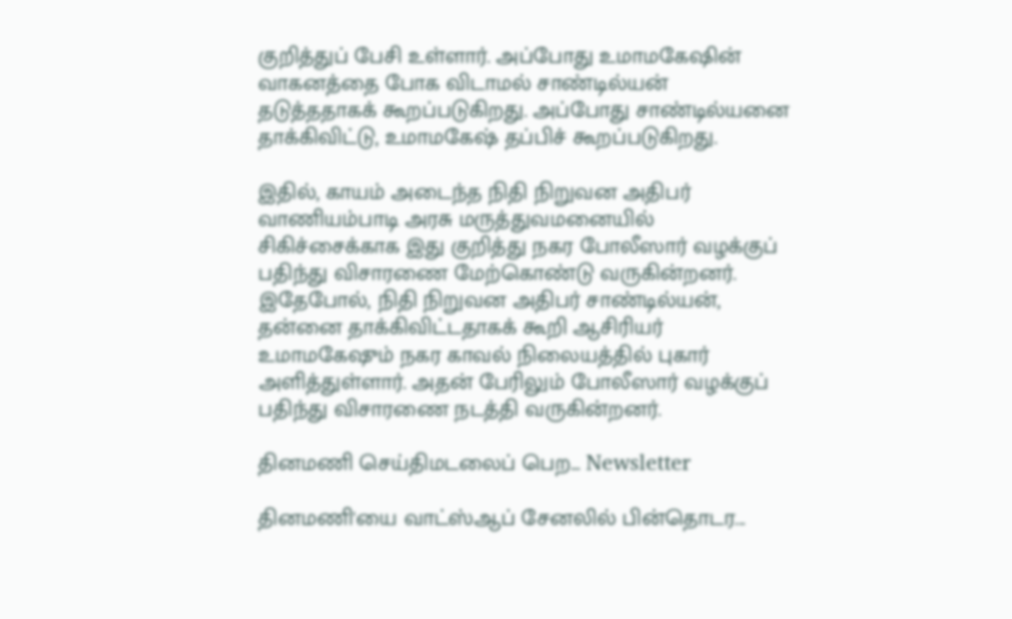குறித்துப் பேசி உள்ளார். அப்போது உமாமகேஷின் வாகனத்தை போக விடாமல் சாண்டில்யன் தடுத்ததாகக் கூறப்படுகிறது. அப்போது சாண்டில்யனை தாக்கிவிட்டு, உமாமகேஷ் தப்பிச் கூறப்படுகிறது.

இதில், காயம் அடைந்த நிதி நிறுவன அதிபர் வாணியம்பாடி அரசு மருத்துவமனையில் சிகிச்சைக்காக இது குறித்து நகர போலீஸார் வழக்குப் பதிந்து விசாரணை மேற்கொண்டு வருகின்றனர். இதேபோல், நிதி நிறுவன அதிபர் சாண்டில்யன், தன்னை தாக்கிவிட்டதாகக் கூறி ஆசிரியர் உமாமகேஷும் நகர காவல் நிலையத்தில் புகார் அளித்துள்ளார். அதன் பேரிலும் போலீஸார் வழக்குப் பதிந்து விசாரணை நடத்தி வருகின்றனர்.

தினமணி செய்திமடலைப் பெற... Newsletter

தினமணி'யை வாட்ஸ்ஆப் சேனலில் பின்தொடர...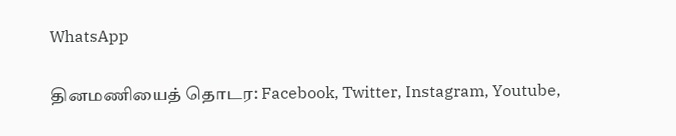WhatsApp

தினமணியைத் தொடர: Facebook, Twitter, Instagram, Youtube,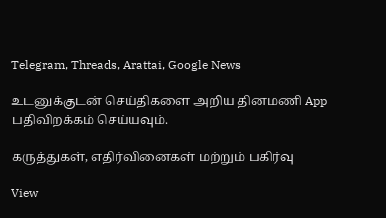Telegram, Threads, Arattai, Google News

உடனுக்குடன் செய்திகளை அறிய தினமணி App பதிவிறக்கம் செய்யவும்.

கருத்துகள், எதிர்வினைகள் மற்றும் பகிர்வு

View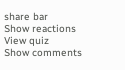share bar
Show reactions
View quiz
Show comments